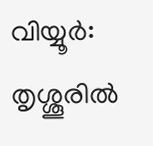വിയ്യൂർ: തൃശ്ശൂരിൽ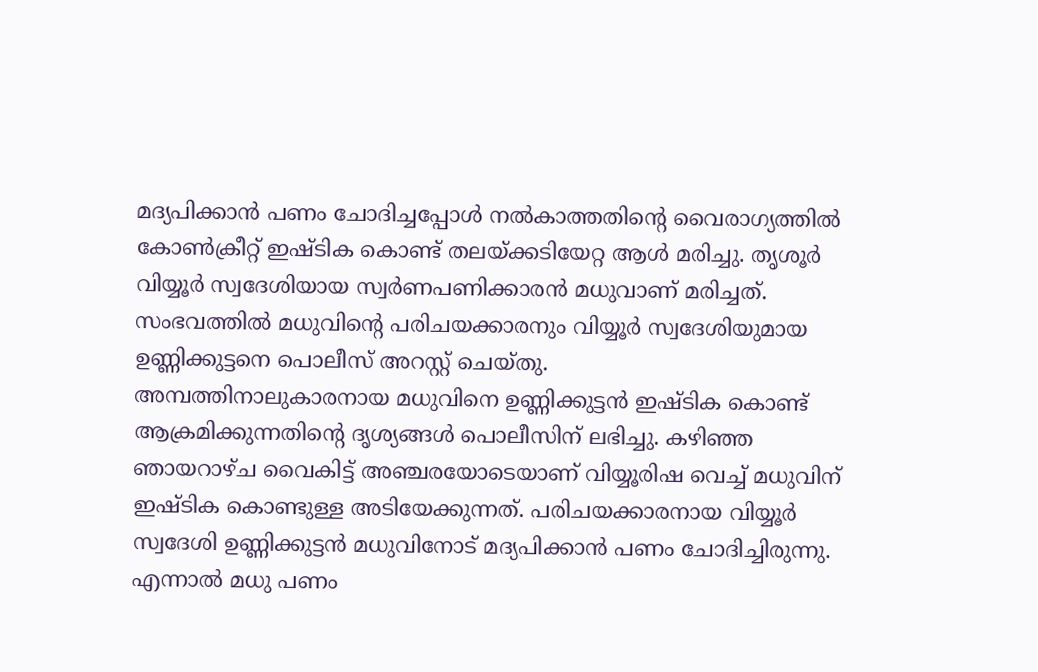മദ്യപിക്കാൻ പണം ചോദിച്ചപ്പോൾ നൽകാത്തതിൻ്റെ വൈരാഗ്യത്തിൽ കോൺക്രീറ്റ് ഇഷ്ടിക കൊണ്ട് തലയ്ക്കടിയേറ്റ ആൾ മരിച്ചു. തൃശൂർ വിയ്യൂർ സ്വദേശിയായ സ്വർണപണിക്കാരൻ മധുവാണ് മരിച്ചത്. സംഭവത്തിൽ മധുവിന്റെ പരിചയക്കാരനും വിയ്യൂർ സ്വദേശിയുമായ ഉണ്ണിക്കുട്ടനെ പൊലീസ് അറസ്റ്റ് ചെയ്തു.
അമ്പത്തിനാലുകാരനായ മധുവിനെ ഉണ്ണിക്കുട്ടൻ ഇഷ്ടിക കൊണ്ട് ആക്രമിക്കുന്നതിൻ്റെ ദൃശ്യങ്ങൾ പൊലീസിന് ലഭിച്ചു. കഴിഞ്ഞ ഞായറാഴ്ച വൈകിട്ട് അഞ്ചരയോടെയാണ് വിയ്യൂരിഷ വെച്ച് മധുവിന് ഇഷ്ടിക കൊണ്ടുള്ള അടിയേക്കുന്നത്. പരിചയക്കാരനായ വിയ്യൂർ സ്വദേശി ഉണ്ണിക്കുട്ടൻ മധുവിനോട് മദ്യപിക്കാൻ പണം ചോദിച്ചിരുന്നു. എന്നാൽ മധു പണം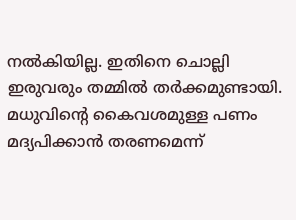നൽകിയില്ല. ഇതിനെ ചൊല്ലി ഇരുവരും തമ്മിൽ തർക്കമുണ്ടായി.
മധുവിൻ്റെ കൈവശമുള്ള പണം മദ്യപിക്കാൻ തരണമെന്ന്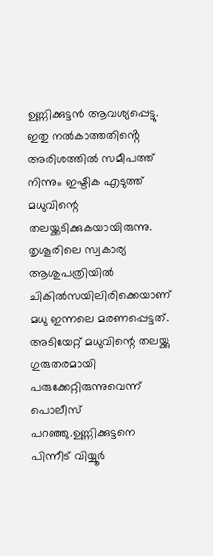ഉണ്ണിക്കുട്ടൻ ആവശ്യപ്പെട്ടു. ഇതു നൽകാത്തതിൻ്റെ അരിശത്തിൽ സമീപത്ത് നിന്നും ഇഷ്ടിക എടുത്ത് മധുവിന്റെ തലയ്ക്കടിക്കുകയായിരുന്നു. തൃശൂരിലെ സ്വകാര്യ ആശുപത്രിയിൽ ചികിൽസയിലിരിക്കെയാണ് മധു ഇന്നലെ മരണപ്പെട്ടത്. അടിയേറ്റ് മധുവിന്റെ തലയ്ക്കു ഗുരുതരമായി പരുക്കേറ്റിരുന്നുവെന്ന് പൊലീസ് പറഞ്ഞു.ഉണ്ണിക്കുട്ടനെ പിന്നീട് വിയ്യൂർ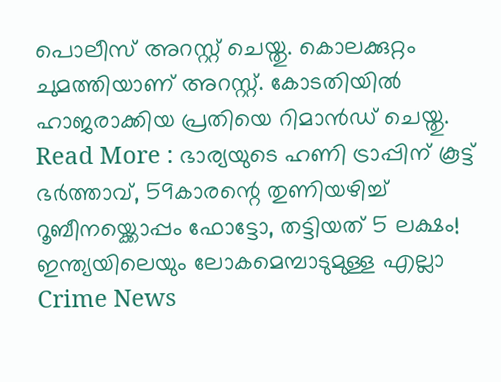പൊലീസ് അറസ്റ്റ് ചെയ്തു. കൊലക്കുറ്റം ചുമത്തിയാണ് അറസ്റ്റ്. കോടതിയിൽ ഹാജരാക്കിയ പ്രതിയെ റിമാൻഡ് ചെയ്തു.
Read More : ഭാര്യയുടെ ഹണി ട്രാപ്പിന് കൂട്ട് ഭർത്താവ്, 59കാരന്റെ തുണിയഴിച്ച് റൂബീനയ്ക്കൊപ്പം ഫോട്ടോ, തട്ടിയത് 5 ലക്ഷം!
ഇന്ത്യയിലെയും ലോകമെമ്പാടുമുള്ള എല്ലാ Crime News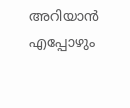അറിയാൻ എപ്പോഴും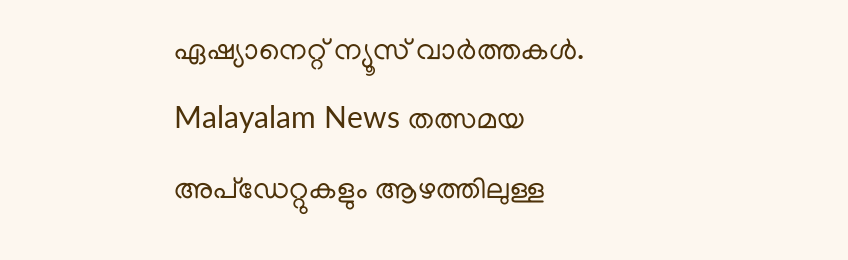ഏഷ്യാനെറ്റ് ന്യൂസ് വാർത്തകൾ. Malayalam News തത്സമയ അപ്ഡേറ്റുകളും ആഴത്തിലുള്ള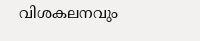വിശകലനവും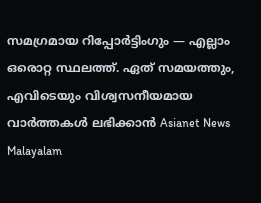സമഗ്രമായ റിപ്പോർട്ടിംഗും — എല്ലാം ഒരൊറ്റ സ്ഥലത്ത്. ഏത് സമയത്തും, എവിടെയും വിശ്വസനീയമായ വാർത്തകൾ ലഭിക്കാൻ Asianet News Malayalam